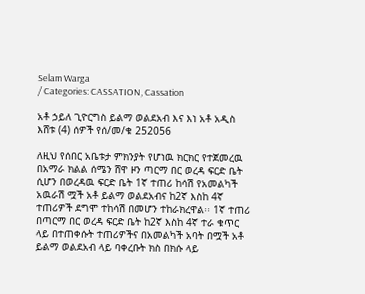Selam Warga
/ Categories: CASSATION, Cassation

አቶ ኃይለ ጊዮርግስ ይልማ ወልደአብ እና እነ አቶ አዲስ እሸቱ (4) ሰዎች የሰ/መ/ቁ 252056

ለዚህ የሰበር አቤቱታ ምክንያት የሆነዉ ክርክር የተጀመረዉ በአማራ ክልል ሰሜን ሸዋ ዞን ጣርማ በር ወረዳ ፍርድ ቤት ሲሆን በወረዳዉ ፍርድ ቤት 1ኛ ተጠሪ ከሳሽ የአመልካች አዉራሽ ሟች አቶ ይልማ ወልደአብና ከ2ኛ እስከ 4ኛ ተጠሪዎች ደግሞ ተከሳሽ በመሆን ተከራክረዋል፡፡ 1ኛ ተጠሪ በጣርማ በር ወረዳ ፍርድ ቤት ከ2ኛ እስከ 4ኛ ተራ ቁጥር ላይ በተጠቀሱት ተጠሪዎችና በአመልካች አባት በሟች አቶ ይልማ ወልደአብ ላይ ባቀረቡት ክስ በክሱ ላይ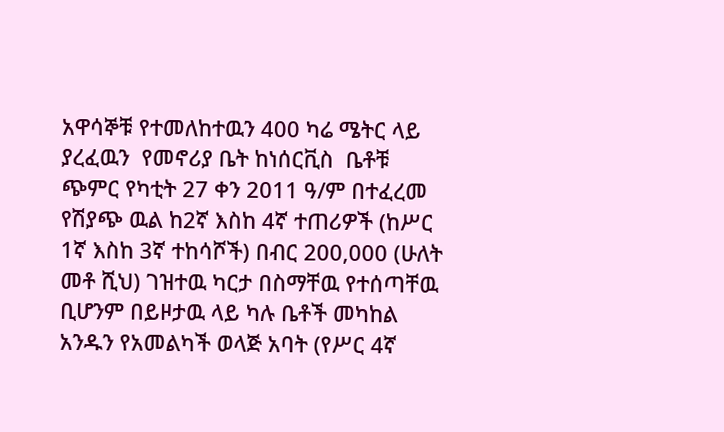አዋሳኞቹ የተመለከተዉን 400 ካሬ ሜትር ላይ ያረፈዉን  የመኖሪያ ቤት ከነሰርቪስ  ቤቶቹ ጭምር የካቲት 27 ቀን 2011 ዓ/ም በተፈረመ የሽያጭ ዉል ከ2ኛ እስከ 4ኛ ተጠሪዎች (ከሥር 1ኛ እስከ 3ኛ ተከሳሾች) በብር 200,000 (ሁለት መቶ ሺህ) ገዝተዉ ካርታ በስማቸዉ የተሰጣቸዉ ቢሆንም በይዞታዉ ላይ ካሉ ቤቶች መካከል አንዱን የአመልካች ወላጅ አባት (የሥር 4ኛ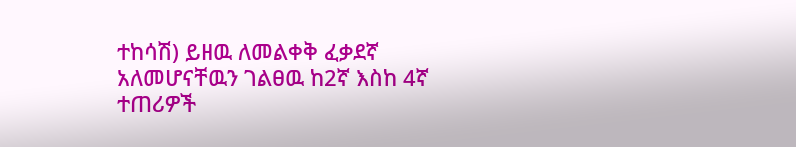ተከሳሽ) ይዘዉ ለመልቀቅ ፈቃደኛ አለመሆናቸዉን ገልፀዉ ከ2ኛ እስከ 4ኛ ተጠሪዎች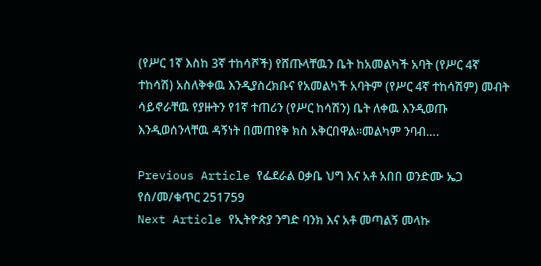(የሥር 1ኛ እስከ 3ኛ ተከሳሾች) የሸጡላቸዉን ቤት ከአመልካች አባት (የሥር 4ኛ ተከሳሽ) አስለቅቀዉ እንዲያስረክቡና የአመልካች አባትም (የሥር 4ኛ ተከሳሽም) መብት ሳይኖራቸዉ የያዙትን የ1ኛ ተጠሪን (የሥር ከሳሽን) ቤት ለቀዉ እንዲወጡ እንዲወሰንላቸዉ ዳኝነት በመጠየቅ ክስ አቅርበዋል፡፡መልካም ንባብ….

Previous Article የፌደራል ዐቃቤ ህግ እና አቶ አበበ ወንድሙ ኤጋ የሰ/መ/ቁጥር 251759
Next Article የኢትዮጵያ ንግድ ባንክ እና አቶ መጣልኝ መላኩ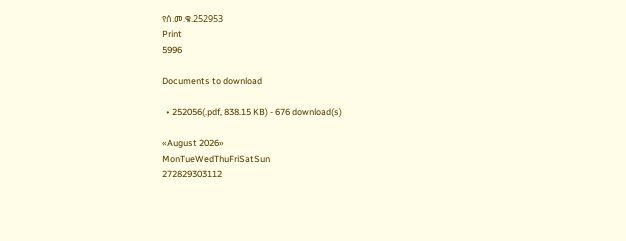የሰ.መ.ቁ.252953
Print
5996

Documents to download

  • 252056(.pdf, 838.15 KB) - 676 download(s)

«August 2026»
MonTueWedThuFriSatSun
272829303112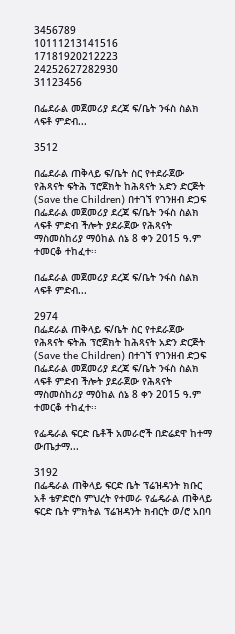3456789
10111213141516
17181920212223
24252627282930
31123456

በፌደራል መጀመሪያ ደረጃ ፍ/ቤት ንፋስ ስልክ ላፍቶ ምድብ...

3512

በፌደራል ጠቅላይ ፍ/ቤት ስር የተደራጀው የሕጻናት ፍትሕ ፕሮጀክት ከሕጻናት አድን ድርጅት (Save the Children) በተገኘ የገንዘብ ድጋፍ በፌደራል መጀመሪያ ደረጃ ፍ/ቤት ንፋስ ስልክ ላፍቶ ምድብ ችሎት ያደራጀው የሕጻናት ማስመስከሪያ ማዕከል ሰኔ 8 ቀን 2015 ዓ.ም ተመርቆ ተከፈተ፡፡

በፌደራል መጀመሪያ ደረጃ ፍ/ቤት ንፋስ ስልክ ላፍቶ ምድብ...

2974
በፌደራል ጠቅላይ ፍ/ቤት ስር የተደራጀው የሕጻናት ፍትሕ ፕሮጀክት ከሕጻናት አድን ድርጅት (Save the Children) በተገኘ የገንዘብ ድጋፍ በፌደራል መጀመሪያ ደረጃ ፍ/ቤት ንፋስ ስልክ ላፍቶ ምድብ ችሎት ያደራጀው የሕጻናት ማስመስከሪያ ማዕከል ሰኔ 8 ቀን 2015 ዓ.ም ተመርቆ ተከፈተ፡፡

የፌዴራል ፍርድ ቤቶች አመራሮች በድሬደዋ ከተማ ውጤታማ...

3192
በፌዴራል ጠቅላይ ፍርድ ቤት ፕሬዝዳንት ክቡር አቶ ቴዎድሮስ ምህረት የተመራ የፌዴራል ጠቅላይ ፍርድ ቤት ምክትል ፕሬዝዳንት ክብርት ወ/ሮ አበባ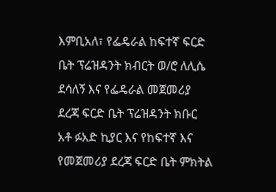እምቢአለ፣ የፌዴራል ከፍተኛ ፍርድ ቤት ፕሬዝዳንት ክብርት ወ/ሮ ለሊሴ ደሳለኝ እና የፌዴራል መጀመሪያ ደረጃ ፍርድ ቤት ፕሬዝዳንት ክቡር አቶ ፉአድ ኪያር እና የከፍተኛ እና የመጀመሪያ ደረጃ ፍርድ ቤት ምክትል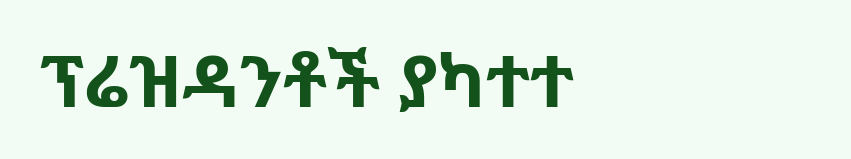ፕሬዝዳንቶች ያካተተ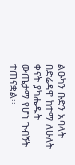ልዑካን ቡድን አባላት በድሬዳዋ ከተማ ለሁለት ቀናት ያካሔዱት ውጤታማ የሆነ ጉብኝት ተጠናቋል፡፡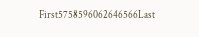First5758596062646566Last